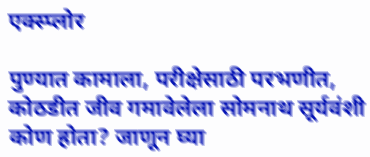एक्स्प्लोर

पुण्यात कामाला, परीक्षेसाठी परभणीत, कोठडीत जीव गमावेलेला सोमनाथ सूर्यवंशी कोण होता? जाणून घ्या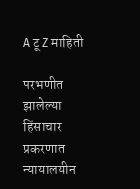A टू Z माहिती

परभणीत झालेल्या हिंसाचार प्रकरणात न्यायालयीन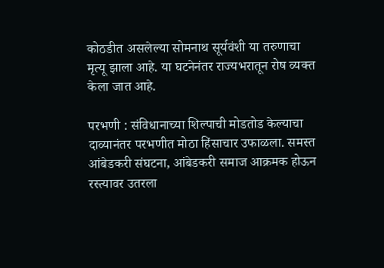कोठडीत असलेल्या सोमनाथ सूर्यवंशी या तरुणाचा मृत्यू झाला आहे. या घटनेनंतर राज्यभरातून रोष व्यक्त केला जात आहे.

परभणी : संविधानाच्या शिल्पाची मोडतोड केल्याचा दाव्यानंतर परभणीत मोठा हिंसाचार उफाळला. समस्त आंबेडकरी संघटना, आंबेडकरी समाज आक्रमक होऊन रस्त्यावर उतरला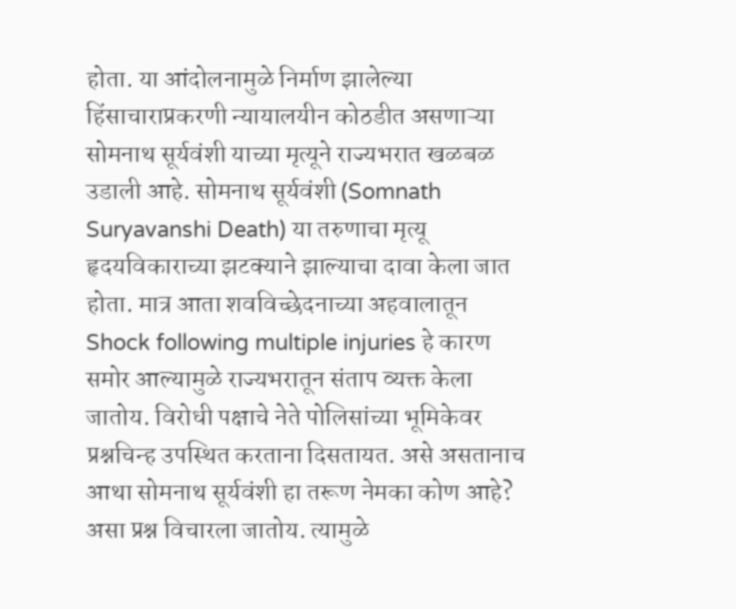होता. या आंदोलनामुळे निर्माण झालेल्या हिंसाचाराप्रकरणी न्यायालयीन कोठडीत असणाऱ्या सोमनाथ सूर्यवंशी याच्या मृत्यूने राज्यभरात खळबळ उडाली आहे. सोमनाथ सूर्यवंशी (Somnath Suryavanshi Death) या तरुणाचा मृत्यू हृदयविकाराच्या झटक्याने झाल्याचा दावा केला जात होता. मात्र आता शवविच्छेदनाच्या अहवालातून Shock following multiple injuries हे कारण समोर आल्यामुळे राज्यभरातून संताप व्यक्त केला जातोय. विरोधी पक्षाचे नेते पोलिसांच्या भूमिकेवर प्रश्नचिन्ह उपस्थित करताना दिसतायत. असे असतानाच आथा सोमनाथ सूर्यवंशी हा तरूण नेमका कोण आहे? असा प्रश्न विचारला जातोय. त्यामुळे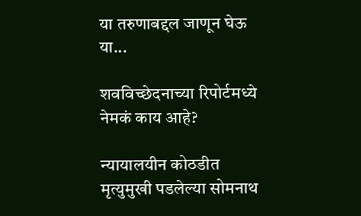या तरुणाबद्दल जाणून घेऊ या...

शवविच्छेदनाच्या रिपोर्टमध्ये नेमकं काय आहे?

न्यायालयीन कोठडीत मृत्युमुखी पडलेल्या सोमनाथ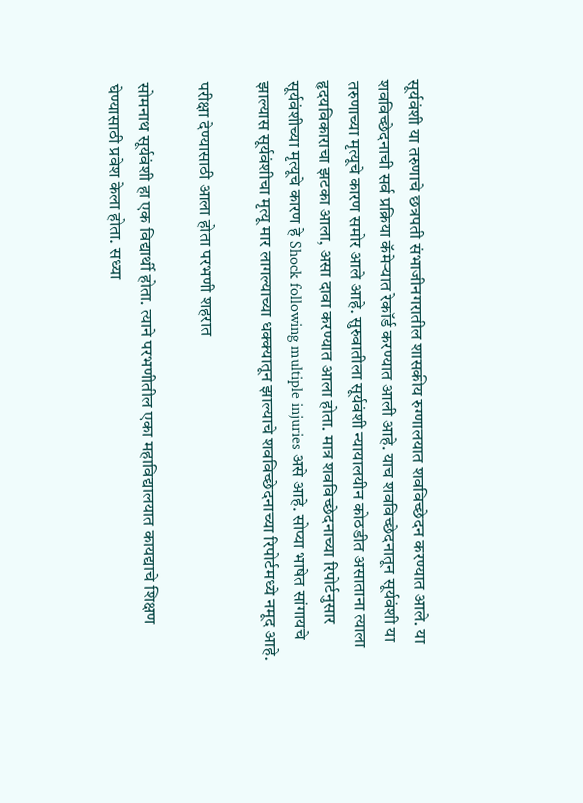सूर्यवंशी या तरुणाचे छत्रपती संभाजीनगरातील शासकीय रुग्णालयात शवविच्छेदन करण्यात आले. या शवविच्छेदनाची सर्व प्रक्रिया कॅमेऱ्यात रेकॉर्ड करण्यात आली आहे. याच शवविच्छेदनातून सूर्यवंशी या तरुणाच्या मृत्यूचे कारण समोर आले आहे. सुरुवातीला सूर्यवंशी न्यायालयीन कोठडीत असाताना त्याला हृदयविकाराचा झटका आला, असा दावा करण्यात आला होता. मात्र शवविच्छेदनाच्या रिपोर्टनुसार सूर्यवंशीच्या मृत्यूचे कारण हे Shock following multiple injuries असे आहे. सोप्या भाषेत सांगायचे झाल्यास सूर्यवंशीचा मृत्यू मार लागल्याच्या धक्क्यातून झाल्याचे शवविच्छेदनाच्या रिपोर्टमध्ये नमूद आहे.

परीक्षा देण्यासाठी आला होता परभणी शहरात

सोमनाथ सूर्यवंशी हा एक विद्यार्थी होता. त्याने परभणीतील एका महाविद्यालयात कायद्याचे शिक्षण घेण्यासाठी प्रवेश केला होता. सध्या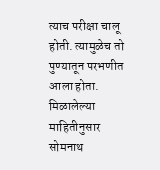त्याच परीक्षा चालू होती. त्यामुळेच तो पुण्यातून परभणीत आला होता. मिळालेल्या माहितीनुसार सोमनाथ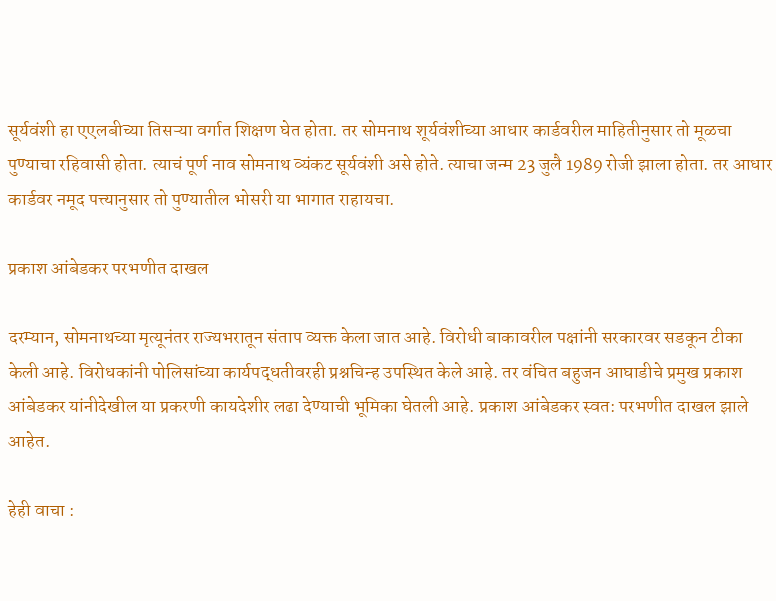सूर्यवंशी हा एएलबीच्या तिसऱ्या वर्गात शिक्षण घेत होता. तर सोमनाथ शूर्यवंशीच्या आधार कार्डवरील माहितीनुसार तो मूळचा पुण्याचा रहिवासी होता. त्याचं पूर्ण नाव सोमनाथ व्यंकट सूर्यवंशी असे होते. त्याचा जन्म 23 जुलै 1989 रोजी झाला होता. तर आधार कार्डवर नमूद पत्त्यानुसार तो पुण्यातील भोसरी या भागात राहायचा.

प्रकाश आंबेडकर परभणीत दाखल

दरम्यान, सोमनाथच्या मृत्यूनंतर राज्यभरातून संताप व्यक्त केला जात आहे. विरोधी बाकावरील पक्षांनी सरकारवर सडकून टीका केली आहे. विरोधकांनी पोलिसांच्या कार्यपद्धतीवरही प्रश्नचिन्ह उपस्थित केले आहे. तर वंचित बहुजन आघाडीचे प्रमुख प्रकाश आंबेडकर यांनीदेखील या प्रकरणी कायदेशीर लढा देण्याची भूमिका घेतली आहे. प्रकाश आंबेडकर स्वत: परभणीत दाखल झाले आहेत.

हेही वाचा :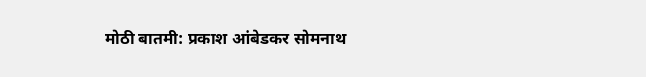मोठी बातमी: प्रकाश आंबेडकर सोमनाथ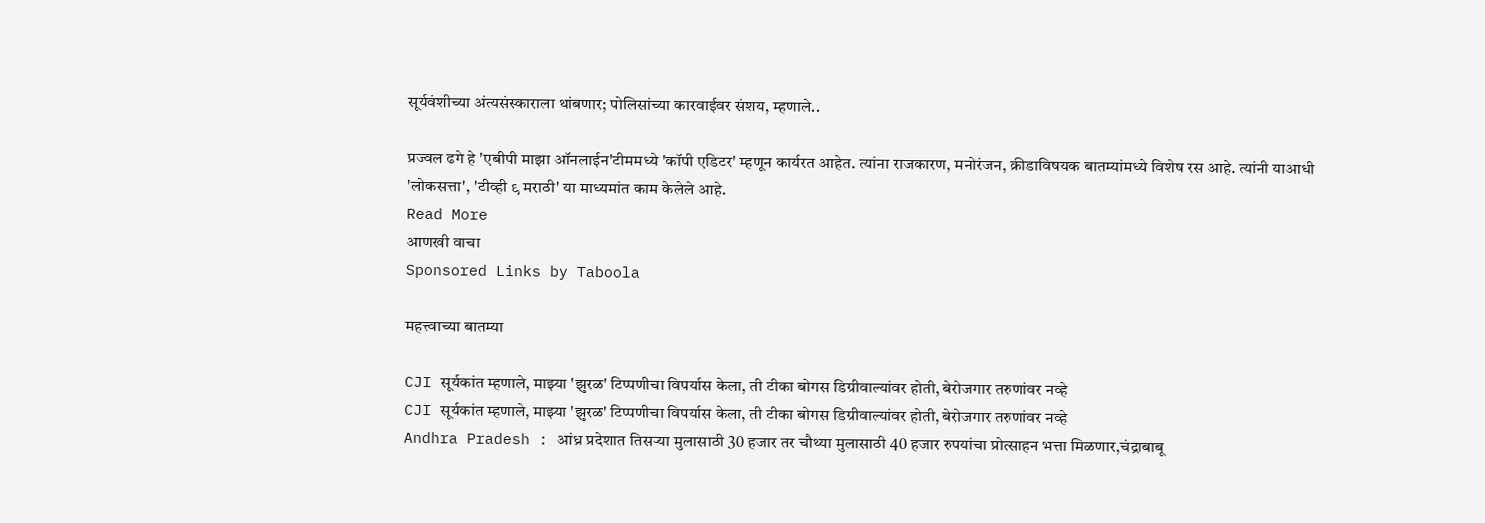सूर्यवंशीच्या अंत्यसंस्काराला थांबणार; पोलिसांच्या कारवाईवर संशय, म्हणाले..

प्रज्वल ढगे हे 'एबीपी माझा ऑनलाईन'टीममध्ये 'कॉपी एडिटर' म्हणून कार्यरत आहेत. त्यांना राजकारण, मनोरंजन, क्रीडाविषयक बातम्यांमध्ये विशेष रस आहे. त्यांनी याआधी 'लोकसत्ता', 'टीव्ही ९ मराठी' या माध्यमांत काम केलेले आहे.
Read More
आणखी वाचा
Sponsored Links by Taboola

महत्त्वाच्या बातम्या

CJI सूर्यकांत म्हणाले, माझ्या 'झुरळ' टिप्पणीचा विपर्यास केला, ती टीका बोगस डिग्रीवाल्यांवर होती, बेरोजगार तरुणांवर नव्हे
CJI सूर्यकांत म्हणाले, माझ्या 'झुरळ' टिप्पणीचा विपर्यास केला, ती टीका बोगस डिग्रीवाल्यांवर होती, बेरोजगार तरुणांवर नव्हे
Andhra Pradesh : आंध्र प्रदेशात तिसऱ्या मुलासाठी 30 हजार तर चौथ्या मुलासाठी 40 हजार रुपयांचा प्रोत्साहन भत्ता मिळणार,चंद्राबाबू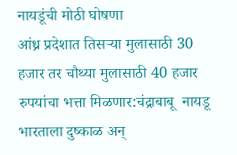नायडूंची मोठी घोषणा
आंध्र प्रदेशात तिसऱ्या मुलासाठी 30 हजार तर चौथ्या मुलासाठी 40 हजार रुपयांचा भत्ता मिळणार:चंद्राबाबू  नायडू
भारताला दुष्काळ अन्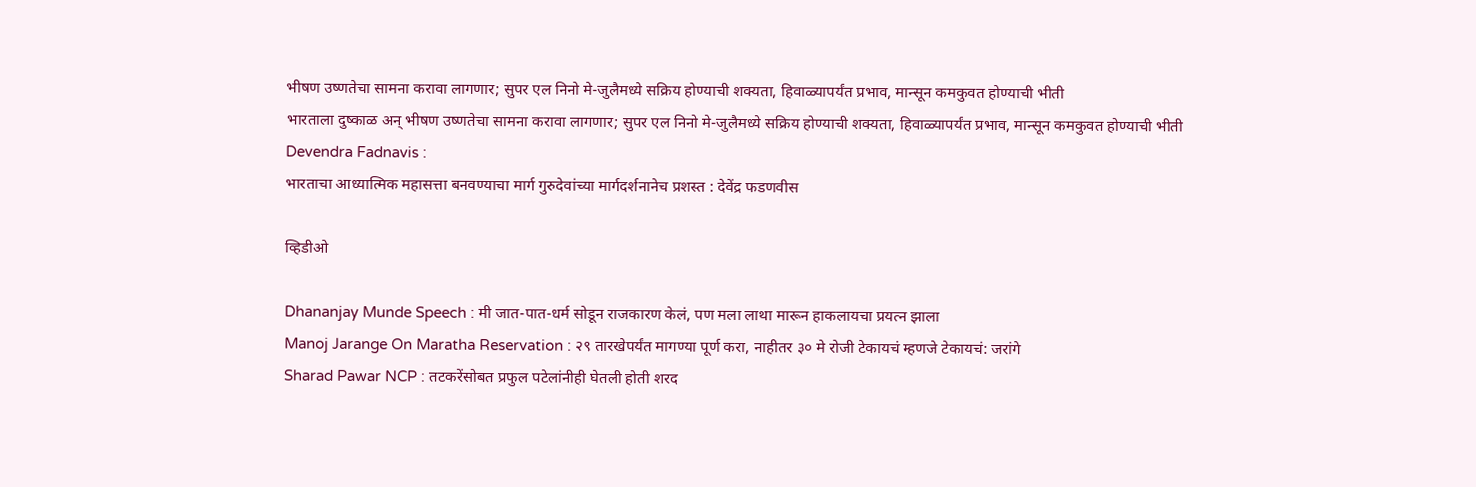भीषण उष्णतेचा सामना करावा लागणार; सुपर एल निनो मे-जुलैमध्ये सक्रिय होण्याची शक्यता, हिवाळ्यापर्यंत प्रभाव, मान्सून कमकुवत होण्याची भीती
भारताला दुष्काळ अन् भीषण उष्णतेचा सामना करावा लागणार; सुपर एल निनो मे-जुलैमध्ये सक्रिय होण्याची शक्यता, हिवाळ्यापर्यंत प्रभाव, मान्सून कमकुवत होण्याची भीती
Devendra Fadnavis :
भारताचा आध्यात्मिक महासत्ता बनवण्याचा मार्ग गुरुदेवांच्या मार्गदर्शनानेच प्रशस्त : देवेंद्र फडणवीस

व्हिडीओ

Dhananjay Munde Speech : मी जात-पात-धर्म सोडून राजकारण केलं, पण मला लाथा मारून हाकलायचा प्रयत्न झाला
Manoj Jarange On Maratha Reservation : २९ तारखेपर्यंत मागण्या पूर्ण करा, नाहीतर ३० मे रोजी टेकायचं म्हणजे टेकायचं: जरांगे
Sharad Pawar NCP : तटकरेंसोबत प्रफुल पटेलांनीही घेतली होती शरद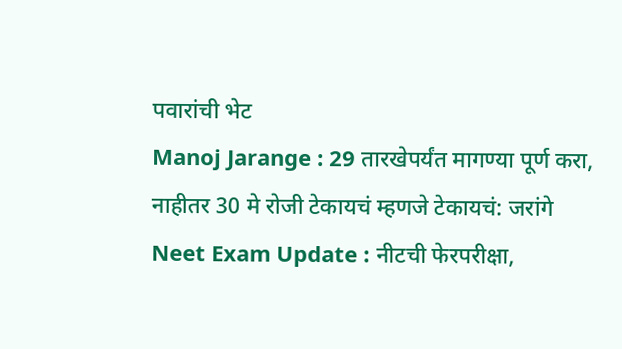पवारांची भेट
Manoj Jarange : 29 तारखेपर्यंत मागण्या पूर्ण करा, नाहीतर 30 मे रोजी टेकायचं म्हणजे टेकायचं: जरांगे
Neet Exam Update : नीटची फेरपरीक्षा,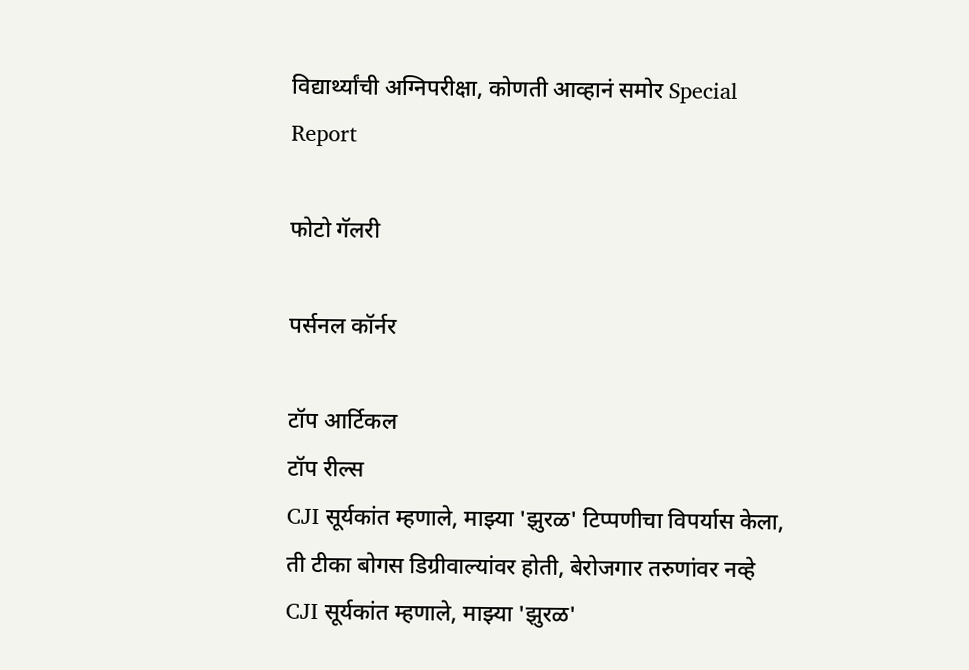विद्यार्थ्यांची अग्निपरीक्षा, कोणती आव्हानं समोर Special Report

फोटो गॅलरी

पर्सनल कॉर्नर

टॉप आर्टिकल
टॉप रील्स
CJI सूर्यकांत म्हणाले, माझ्या 'झुरळ' टिप्पणीचा विपर्यास केला, ती टीका बोगस डिग्रीवाल्यांवर होती, बेरोजगार तरुणांवर नव्हे
CJI सूर्यकांत म्हणाले, माझ्या 'झुरळ'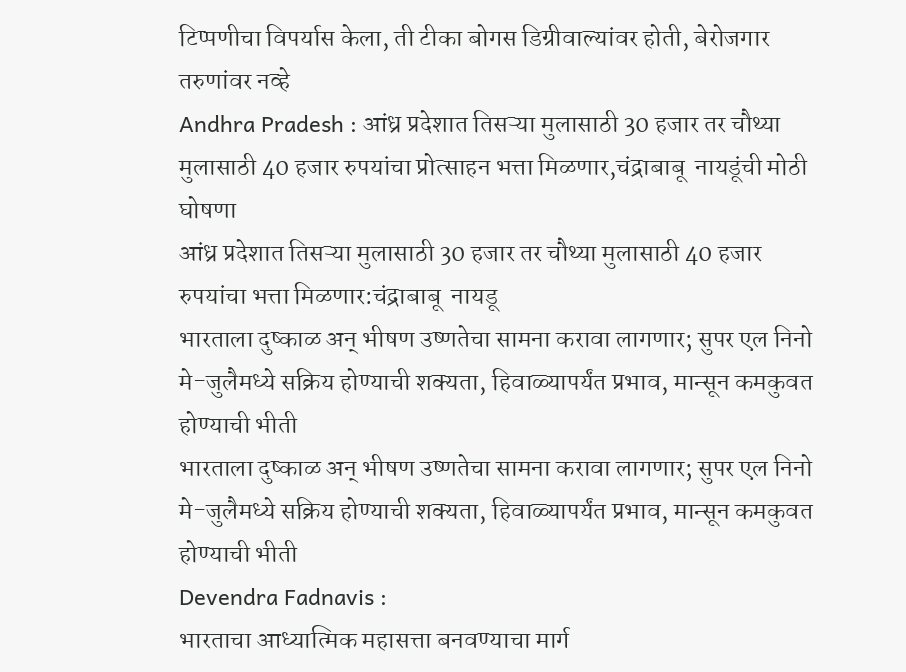टिप्पणीचा विपर्यास केला, ती टीका बोगस डिग्रीवाल्यांवर होती, बेरोजगार तरुणांवर नव्हे
Andhra Pradesh : आंध्र प्रदेशात तिसऱ्या मुलासाठी 30 हजार तर चौथ्या मुलासाठी 40 हजार रुपयांचा प्रोत्साहन भत्ता मिळणार,चंद्राबाबू  नायडूंची मोठी घोषणा
आंध्र प्रदेशात तिसऱ्या मुलासाठी 30 हजार तर चौथ्या मुलासाठी 40 हजार रुपयांचा भत्ता मिळणार:चंद्राबाबू  नायडू
भारताला दुष्काळ अन् भीषण उष्णतेचा सामना करावा लागणार; सुपर एल निनो मे-जुलैमध्ये सक्रिय होण्याची शक्यता, हिवाळ्यापर्यंत प्रभाव, मान्सून कमकुवत होण्याची भीती
भारताला दुष्काळ अन् भीषण उष्णतेचा सामना करावा लागणार; सुपर एल निनो मे-जुलैमध्ये सक्रिय होण्याची शक्यता, हिवाळ्यापर्यंत प्रभाव, मान्सून कमकुवत होण्याची भीती
Devendra Fadnavis :
भारताचा आध्यात्मिक महासत्ता बनवण्याचा मार्ग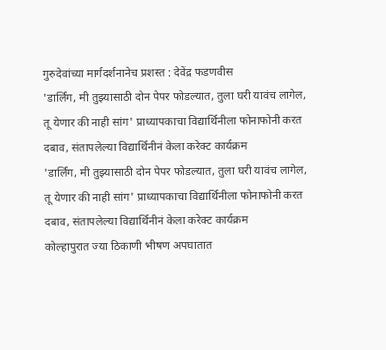गुरुदेवांच्या मार्गदर्शनानेच प्रशस्त : देवेंद्र फडणवीस
'डार्लिंग, मी तुझ्यासाठी दोन पेपर फोडल्यात, तुला घरी यावंच लागेल, तू येणार की नाही सांग' प्राध्यापकाचा विद्यार्थिनीला फोनाफोनी करत दबाव, संतापलेल्या विद्यार्थिनीनं केला करेक्ट कार्यक्रम
'डार्लिंग, मी तुझ्यासाठी दोन पेपर फोडल्यात, तुला घरी यावंच लागेल, तू येणार की नाही सांग' प्राध्यापकाचा विद्यार्थिनीला फोनाफोनी करत दबाव, संतापलेल्या विद्यार्थिनीनं केला करेक्ट कार्यक्रम
कोल्हापुरात ज्या ठिकाणी भीषण अपघातात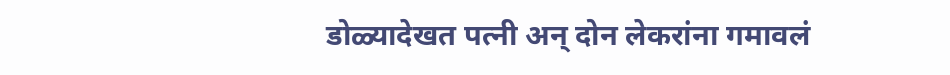डोळ्यादेखत पत्नी अन् दोन लेकरांना गमावलं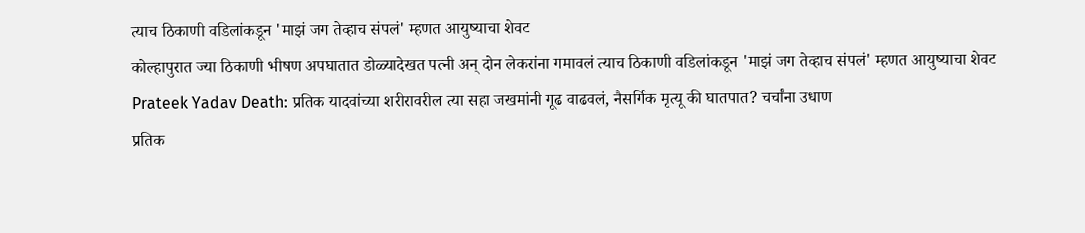त्याच ठिकाणी वडिलांकडून 'माझं जग तेव्हाच संपलं' म्हणत आयुष्याचा शेवट
कोल्हापुरात ज्या ठिकाणी भीषण अपघातात डोळ्यादेखत पत्नी अन् दोन लेकरांना गमावलं त्याच ठिकाणी वडिलांकडून 'माझं जग तेव्हाच संपलं' म्हणत आयुष्याचा शेवट
Prateek Yadav Death: प्रतिक यादवांच्या शरीरावरील त्या सहा जखमांनी गूढ वाढवलं, नैसर्गिक मृत्यू की घातपात? चर्चांना उधाण
प्रतिक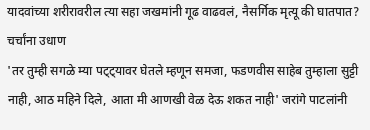यादवांच्या शरीरावरील त्या सहा जखमांनी गूढ वाढवलं, नैसर्गिक मृत्यू की घातपात? चर्चांना उधाण
'तर तुम्ही सगळे म्या पट्ट्यावर घेतले म्हणून समजा, फडणवीस साहेब तुम्हाला सुट्टी नाही, आठ महिने दिले, आता मी आणखी वेळ देऊ शकत नाही' जरांगे पाटलांनी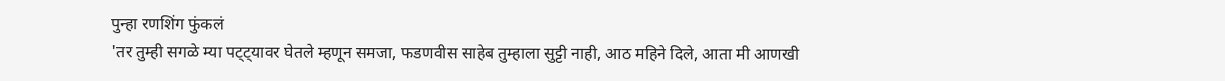पुन्हा रणशिंग फुंकलं
'तर तुम्ही सगळे म्या पट्ट्यावर घेतले म्हणून समजा, फडणवीस साहेब तुम्हाला सुट्टी नाही, आठ महिने दिले, आता मी आणखी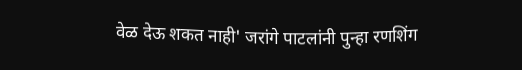वेळ देऊ शकत नाही' जरांगे पाटलांनी पुन्हा रणशिंग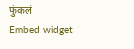फुंकलं
Embed widget